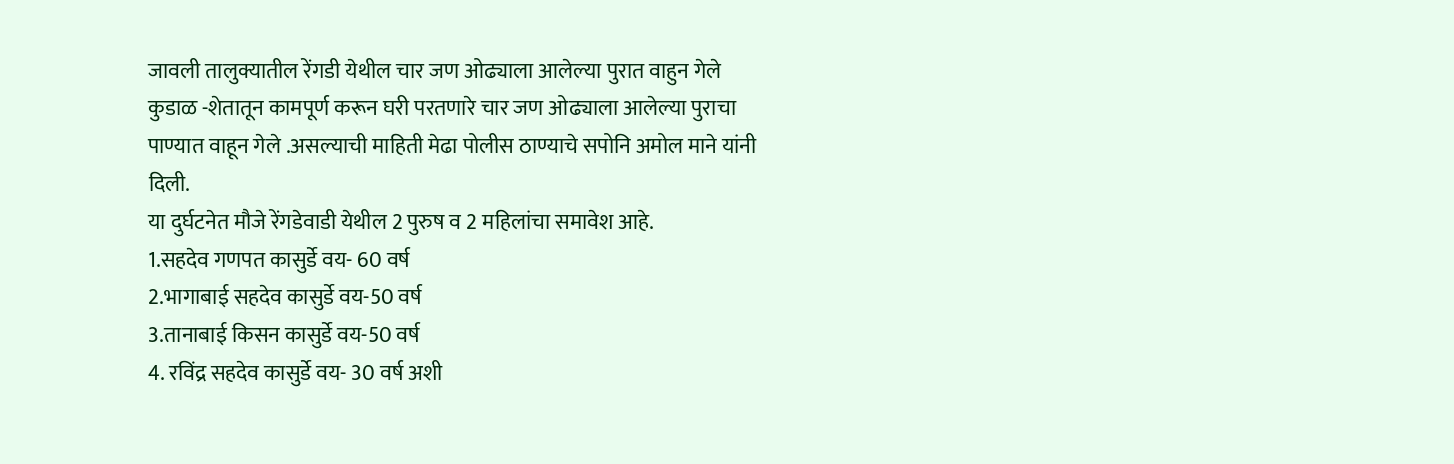जावली तालुक्यातील रेंगडी येथील चार जण ओढ्याला आलेल्या पुरात वाहुन गेले
कुडाळ -शेतातून कामपूर्ण करून घरी परतणारे चार जण ओढ्याला आलेल्या पुराचा पाण्यात वाहून गेले .असल्याची माहिती मेढा पोलीस ठाण्याचे सपोनि अमोल माने यांनी दिली.
या दुर्घटनेत मौजे रेंगडेवाडी येथील 2 पुरुष व 2 महिलांचा समावेश आहे.
1.सहदेव गणपत कासुर्डे वय- 60 वर्ष
2.भागाबाई सहदेव कासुर्डे वय-50 वर्ष
3.तानाबाई किसन कासुर्डे वय-50 वर्ष
4. रविंद्र सहदेव कासुर्डे वय- 30 वर्ष अशी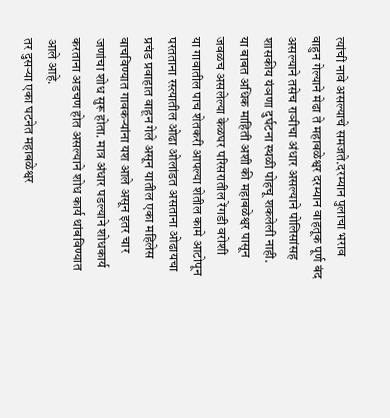त्यांची नावे असल्याचे समजते.दरम्यान पुलाचा भराव वाहुन गेल्याने मेढा ते महाबळेश्वर दरम्यान वाहतूक पूर्ण बंद असल्याने तसेच राञीचा अंधार असल्याने पोलिसांसह शासकीय यंञणा दुर्घटना स्थळी पोहचू शकलेली नाही.
या बाबत अधिक माहिती अशी की महाबळेश्वर पासून जवळच असलेल्या केळघर परिसरातील रेंगडी वरोशी
या गावातील पाच शेतकरी आपल्या शेतील कामे आटोपून परतताना रस्त्यातील ओढा ओलांडत असताना ओढायचा प्रचंड प्रवाहात वाहून गेले असून यातील एका महिलेस वाचविण्यात गावकऱ्यांना यश आले असून इतर चार जणांचा शोध सुरू होता. मात्र अंधार पडल्याने शोधकार्य
करताना अडचण होत असल्याने शोध कार्य थांबविण्यात आले आहे.
तर दुसऱ्या एका घटनेत महाबळेश्वर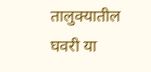तालुक्यातील घवरी या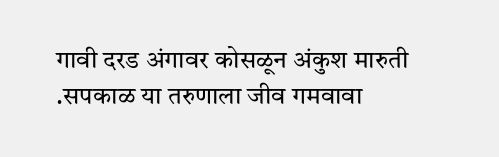गावी दरड अंगावर कोसळून अंकुश मारुती .सपकाळ या तरुणाला जीव गमवावा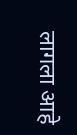लागला आहे